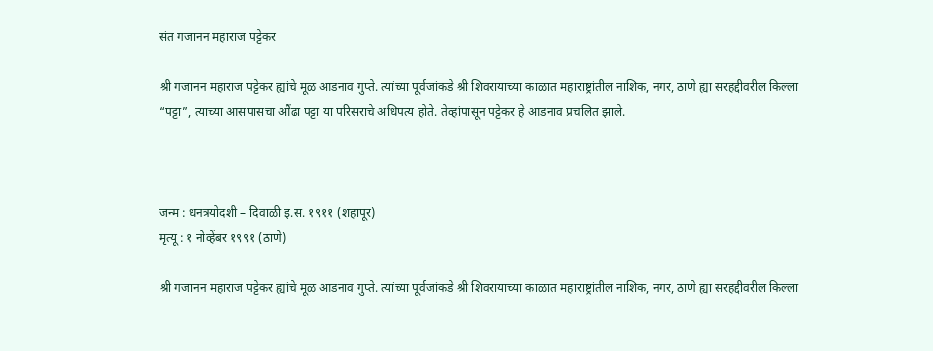संत गजानन महाराज पट्टेकर

श्री गजानन महाराज पट्टेकर ह्यांचे मूळ आडनाव गुप्ते. त्यांच्या पूर्वजांकडे श्री शिवरायाच्या काळात महाराष्ट्रांतील नाशिक, नगर, ठाणे ह्या सरहद्दीवरील किल्ला “पट्टा”, त्याच्या आसपासचा औंढा पट्टा या परिसराचे अधिपत्य होते. तेव्हांपासून पट्टेकर हे आडनाव प्रचलित झाले.



जन्म : धनत्रयोदशी – दिवाळी इ.स. १९११ (शहापूर)
मृत्यू : १ नोव्हेंबर १९९१ (ठाणे)

श्री गजानन महाराज पट्टेकर ह्यांचे मूळ आडनाव गुप्ते. त्यांच्या पूर्वजांकडे श्री शिवरायाच्या काळात महाराष्ट्रांतील नाशिक, नगर, ठाणे ह्या सरहद्दीवरील किल्ला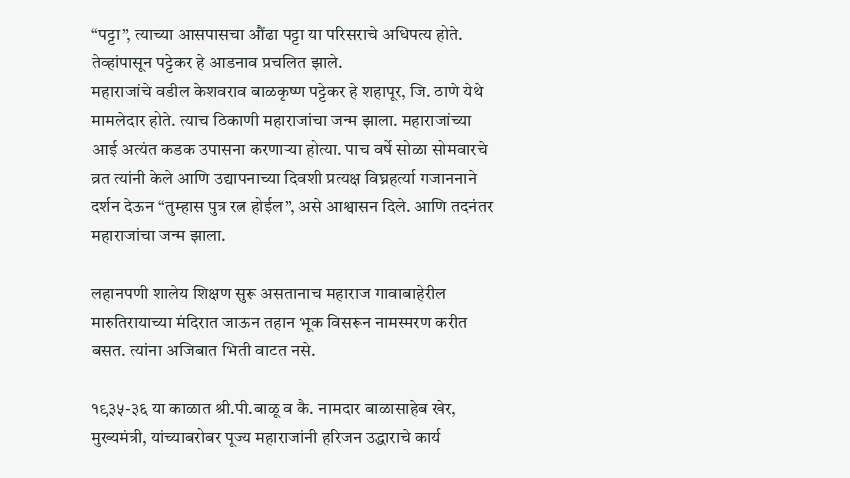“पट्टा”, त्याच्या आसपासचा औंढा पट्टा या परिसराचे अधिपत्य होते. तेव्हांपासून पट्टेकर हे आडनाव प्रचलित झाले.
महाराजांचे वडील केशवराव बाळकृष्ण पट्टेकर हे शहापूर, जि. ठाणे येथे मामलेदार होते. त्याच ठिकाणी महाराजांचा जन्म झाला. महाराजांच्या आई अत्यंत कडक उपासना करणार्‍या होत्या. पाच वर्षे सोळा सोमवारचे व्रत त्यांनी केले आणि उद्यापनाच्या दिवशी प्रत्यक्ष विघ्नहर्त्या गजाननाने दर्शन देऊन “तुम्हास पुत्र रत्न होईल”, असे आश्वासन दिले. आणि तदनंतर महाराजांचा जन्म झाला.

लहानपणी शालेय शिक्षण सुरू असतानाच महाराज गावाबाहेरील मारुतिरायाच्या मंदिरात जाऊन तहान भूक विसरून नामस्मरण करीत बसत. त्यांना अजिबात भिती वाटत नसे.

१९३५-३६ या काळात श्री.पी.बाळू व कै. नामदार बाळासाहेब खेर, मुख्यमंत्री, यांच्याबरोबर पूज्य महाराजांनी हरिजन उद्धाराचे कार्य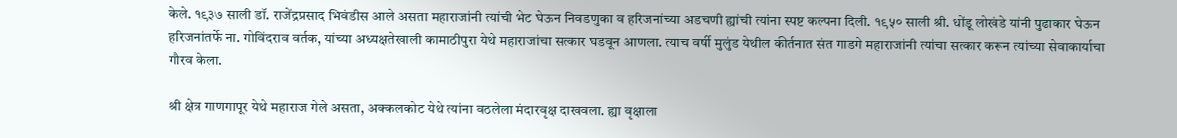केले. १९३७ साली डॉ. राजेंद्रप्रसाद भिवंडीस आले असता महाराजांनी त्यांची भेट घेऊन निवडणुका व हरिजनांच्या अडचणी ह्यांची त्यांना स्पष्ट कल्पना दिली. १९५० साली श्री. धोंडू लोखंडे यांनी पुढाकार घेऊन हरिजनांतर्फे ना. गोविंदराव वर्तक, यांच्या अध्यक्षतेखाली कामाठीपुरा येथे महाराजांचा सत्कार घडवून आणला. त्याच वर्षी मुलुंड येथील कीर्तनात संत गाडगे महाराजांनी त्यांचा सत्कार करून त्यांच्या सेवाकार्याचा गौरव केला.

श्री क्षेत्र गाणगापूर येथे महाराज गेले असता, अक्कलकोट येथे त्यांना वठलेला मंदारवृक्ष दाखवला. ह्या वृक्षाला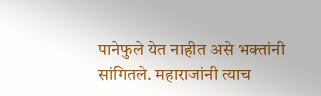पानेफुले येत नाहीत असे भक्तांनी सांगितले. महाराजांनी त्याच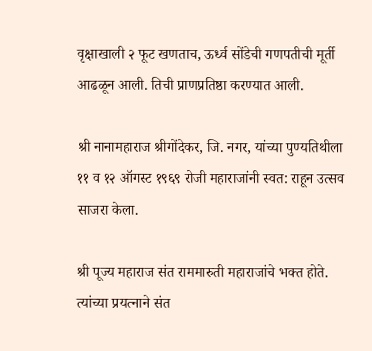वृक्षाखाली २ फूट खणताच, ऊर्ध्व सोंडेची गणपतीची मूर्ती आढळून आली. तिची प्राणप्रतिष्ठा करण्यात आली.

श्री नानामहाराज श्रीगोंदेकर, जि. नगर, यांच्या पुण्यतिथीला ११ व १२ ऑगस्ट १९६९ रोजी महाराजांनी स्वत: राहून उत्सव साजरा केला.

श्री पूज्य महाराज संत राममारुती महाराजांचे भक्त होते. त्यांच्या प्रयत्नाने संत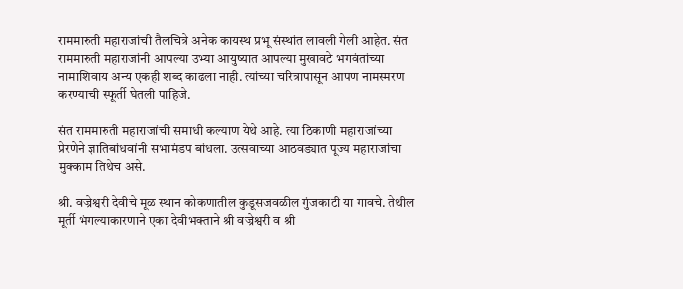राममारुती महाराजांची तैलचित्रे अनेक कायस्थ प्रभू संस्थांत लावली गेली आहेत. संत राममारुती महाराजांनी आपल्या उभ्या आयुष्यात आपल्या मुखावटे भगवंतांच्या नामाशिवाय अन्य एकही शब्द काढला नाही. त्यांच्या चरित्रापासून आपण नामस्मरण करण्याची स्फूर्ती घेतली पाहिजे.

संत राममारुती महाराजांची समाधी कल्याण येथे आहे. त्या ठिकाणी महाराजांच्या प्रेरणेने ज्ञातिबांधवांनी सभामंडप बांधला. उत्सवाच्या आठवड्यात पूज्य महाराजांचा मुक्काम तिथेच असे.

श्री. वज्रेश्वरी देवीचे मूळ स्थान कोकणातील कुडूसजवळील गुंजकाटी या गावचे. तेथील मूर्ती भंगल्याकारणाने एका देवीभक्ताने श्री वज्रेश्वरी व श्री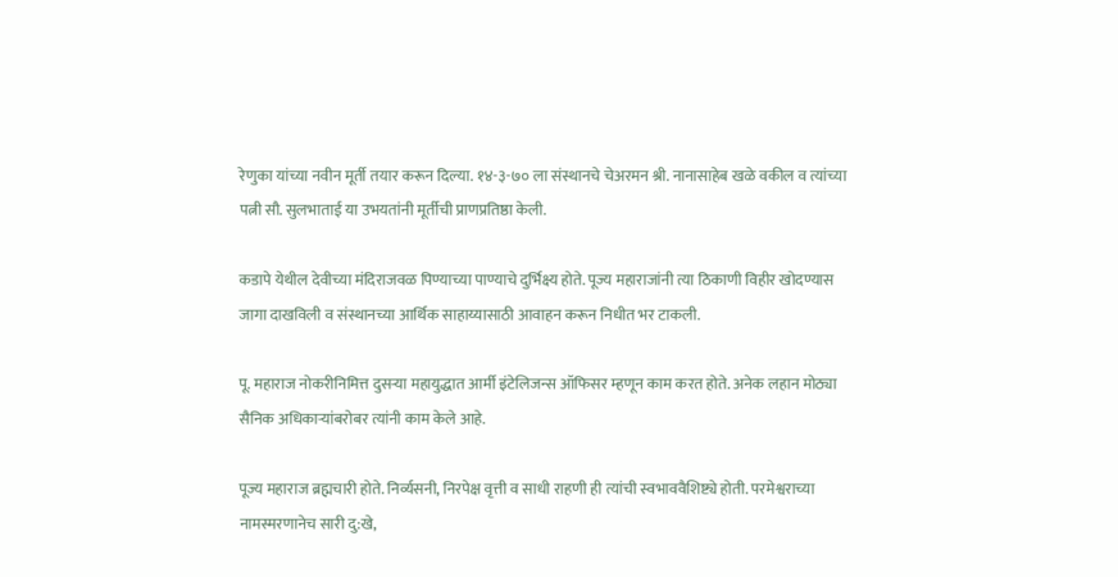रेणुका यांच्या नवीन मूर्ती तयार करून दिल्या. १४-३-७० ला संस्थानचे चेअरमन श्री. नानासाहेब खळे वकील व त्यांच्या पत्नी सौ. सुलभाताई या उभयतांनी मूर्तीची प्राणप्रतिष्ठा केली.

कडापे येथील देवीच्या मंदिराजवळ पिण्याच्या पाण्याचे दुर्भिक्ष्य होते. पूज्य महाराजांनी त्या ठिकाणी विहीर खोदण्यास जागा दाखविली व संस्थानच्या आर्थिक साहाय्यासाठी आवाहन करून निधीत भर टाकली.

पू. महाराज नोकरीनिमित्त दुसर्‍या महायुद्धात आर्मी इंटेलिजन्स ऑफिसर म्हणून काम करत होते. अनेक लहान मोठ्या सैनिक अधिकार्‍यांबरोबर त्यांनी काम केले आहे.

पूज्य महाराज ब्रह्मचारी होते. निर्व्यसनी, निरपेक्ष वृत्ती व साधी राहणी ही त्यांची स्वभाववैशिष्ट्ये होती. परमेश्वराच्या नामस्मरणानेच सारी दु:खे,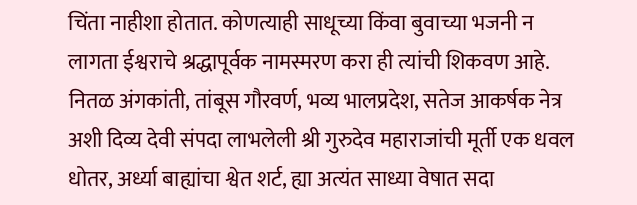चिंता नाहीशा होतात. कोणत्याही साधूच्या किंवा बुवाच्या भजनी न लागता ईश्वराचे श्रद्धापूर्वक नामस्मरण करा ही त्यांची शिकवण आहे. नितळ अंगकांती, तांबूस गौरवर्ण, भव्य भालप्रदेश, सतेज आकर्षक नेत्र अशी दिव्य देवी संपदा लाभलेली श्री गुरुदेव महाराजांची मूर्ती एक धवल धोतर, अर्ध्या बाह्यांचा श्वेत शर्ट, ह्या अत्यंत साध्या वेषात सदा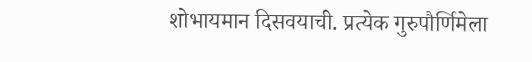शोभायमान दिसवयाची. प्रत्येक गुरुपौर्णिमेला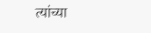त्यांच्या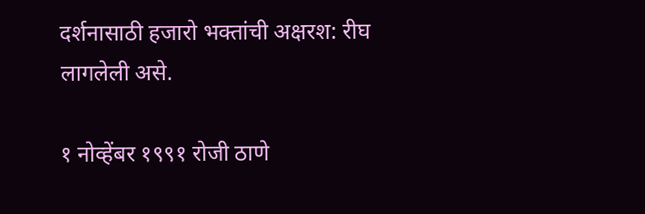दर्शनासाठी हजारो भक्तांची अक्षरश: रीघ लागलेली असे.

१ नोव्हेंबर १९९१ रोजी ठाणे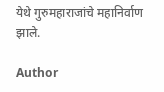येथे गुरुमहाराजांचे महानिर्वाण झाले.

Author